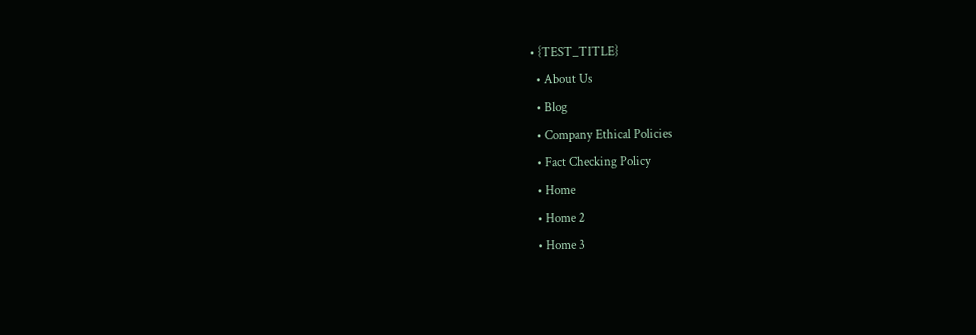• {TEST_TITLE}
  • About Us
  • Blog
  • Company Ethical Policies
  • Fact Checking Policy
  • Home
  • Home 2
  • Home 3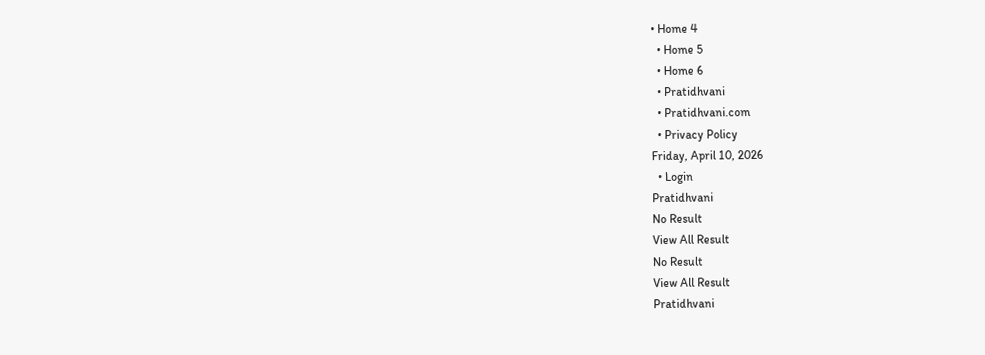• Home 4
  • Home 5
  • Home 6
  • Pratidhvani
  • Pratidhvani.com
  • Privacy Policy
Friday, April 10, 2026
  • Login
Pratidhvani
No Result
View All Result
No Result
View All Result
Pratidhvani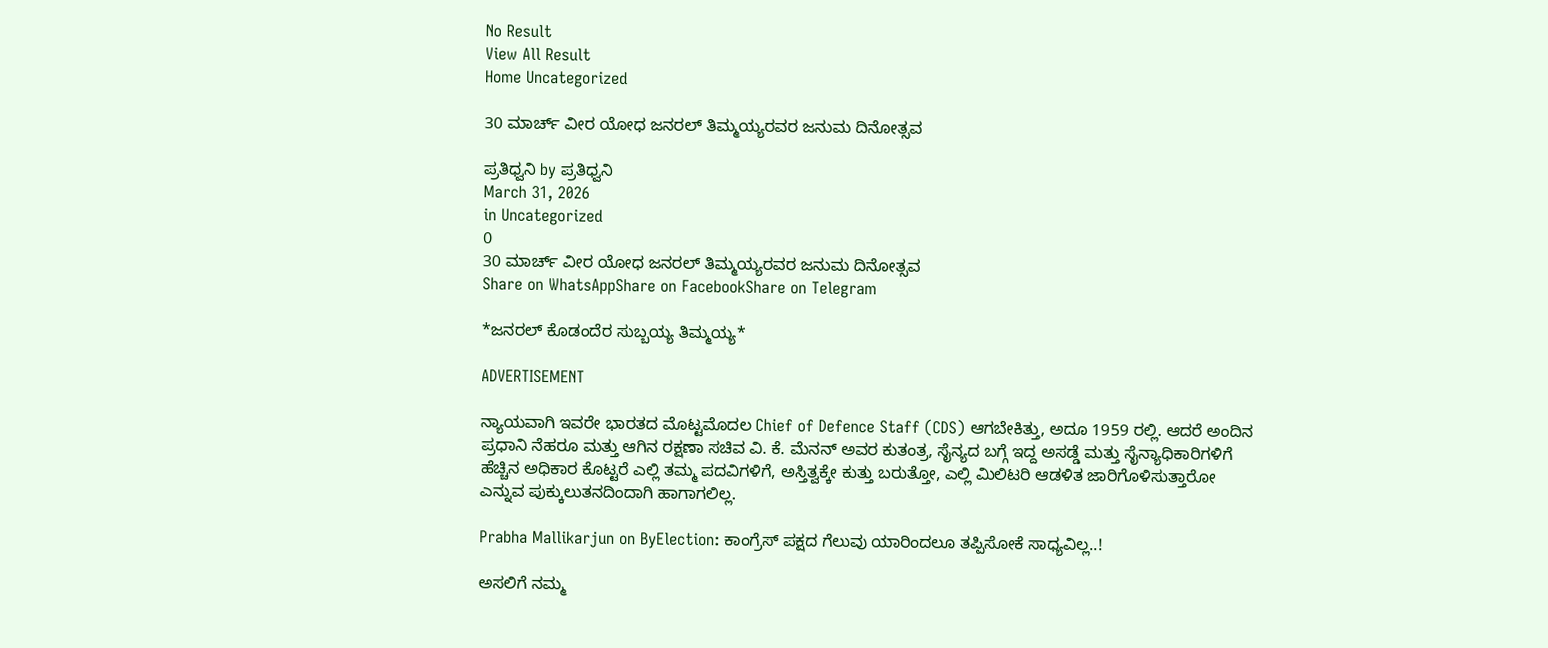No Result
View All Result
Home Uncategorized

30 ಮಾರ್ಚ್ ವೀರ ಯೋಧ ಜನರಲ್ ತಿಮ್ಮಯ್ಯರವರ ಜನುಮ ದಿನೋತ್ಸವ

ಪ್ರತಿಧ್ವನಿ by ಪ್ರತಿಧ್ವನಿ
March 31, 2026
in Uncategorized
0
30 ಮಾರ್ಚ್ ವೀರ ಯೋಧ ಜನರಲ್ ತಿಮ್ಮಯ್ಯರವರ ಜನುಮ ದಿನೋತ್ಸವ
Share on WhatsAppShare on FacebookShare on Telegram

*ಜನರಲ್ ಕೊಡಂದೆರ ಸುಬ್ಬಯ್ಯ ತಿಮ್ಮಯ್ಯ*

ADVERTISEMENT

ನ್ಯಾಯವಾಗಿ ಇವರೇ ಭಾರತದ ಮೊಟ್ಟಮೊದಲ Chief of Defence Staff (CDS) ಆಗಬೇಕಿತ್ತು, ಅದೂ 1959 ರಲ್ಲಿ. ಆದರೆ ಅಂದಿನ ಪ್ರಧಾನಿ ನೆಹರೂ ಮತ್ತು ಆಗಿನ ರಕ್ಷಣಾ ಸಚಿವ ವಿ. ಕೆ. ಮೆನನ್ ಅವರ ಕುತಂತ್ರ, ಸೈನ್ಯದ ಬಗ್ಗೆ ಇದ್ದ ಅಸಡ್ಡೆ ಮತ್ತು ಸೈನ್ಯಾಧಿಕಾರಿಗಳಿಗೆ ಹೆಚ್ಚಿನ ಅಧಿಕಾರ ಕೊಟ್ಟರೆ ಎಲ್ಲಿ ತಮ್ಮ ಪದವಿಗಳಿಗೆ, ಅಸ್ತಿತ್ವಕ್ಕೇ ಕುತ್ತು ಬರುತ್ತೋ, ಎಲ್ಲಿ ಮಿಲಿಟರಿ ಆಡಳಿತ ಜಾರಿಗೊಳಿಸುತ್ತಾರೋ ಎನ್ನುವ ಪುಕ್ಕುಲುತನದಿಂದಾಗಿ ಹಾಗಾಗಲಿಲ್ಲ.

Prabha Mallikarjun on ByElection: ಕಾಂಗ್ರೆಸ್ ಪಕ್ಷದ ಗೆಲುವು ಯಾರಿಂದಲೂ ತಪ್ಪಿಸೋಕೆ ಸಾಧ್ಯವಿಲ್ಲ..!

ಅಸಲಿಗೆ ನಮ್ಮ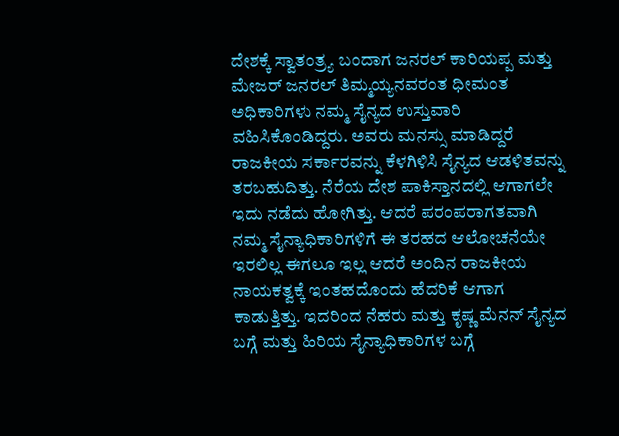ದೇಶಕ್ಕೆ ಸ್ವಾತಂತ್ರ್ಯ ಬಂದಾಗ ಜನರಲ್ ಕಾರಿಯಪ್ಪ ಮತ್ತು ಮೇಜರ್ ಜನರಲ್ ತಿಮ್ಮಯ್ಯನವರಂತ ಧೀಮಂತ ಅಧಿಕಾರಿಗಳು ನಮ್ಮ ಸೈನ್ಯದ ಉಸ್ತುವಾರಿ ವಹಿಸಿಕೊಂಡಿದ್ದರು. ಅವರು ಮನಸ್ಸು ಮಾಡಿದ್ದರೆ ರಾಜಕೀಯ ಸರ್ಕಾರವನ್ನು ಕೆಳಗಿಳಿಸಿ ಸೈನ್ಯದ ಆಡಳಿತವನ್ನು ತರಬಹುದಿತ್ತು. ನೆರೆಯ ದೇಶ ಪಾಕಿಸ್ತಾನದಲ್ಲಿ ಆಗಾಗಲೇ ಇದು ನಡೆದು ಹೋಗಿತ್ತು. ಆದರೆ ಪರಂಪರಾಗತವಾಗಿ ನಮ್ಮ ಸೈನ್ಯಾಧಿಕಾರಿಗಳಿಗೆ ಈ ತರಹದ ಆಲೋಚನೆಯೇ ಇರಲಿಲ್ಲ ಈಗಲೂ ಇಲ್ಲ ಆದರೆ ಅಂದಿನ ರಾಜಕೀಯ ನಾಯಕತ್ವಕ್ಕೆ ಇಂತಹದೊಂದು ಹೆದರಿಕೆ ಆಗಾಗ ಕಾಡುತ್ತಿತ್ತು. ಇದರಿಂದ ನೆಹರು ಮತ್ತು ಕೃಷ್ಣ ಮೆನನ್ ಸೈನ್ಯದ ಬಗ್ಗೆ ಮತ್ತು ಹಿರಿಯ ಸೈನ್ಯಾಧಿಕಾರಿಗಳ ಬಗ್ಗೆ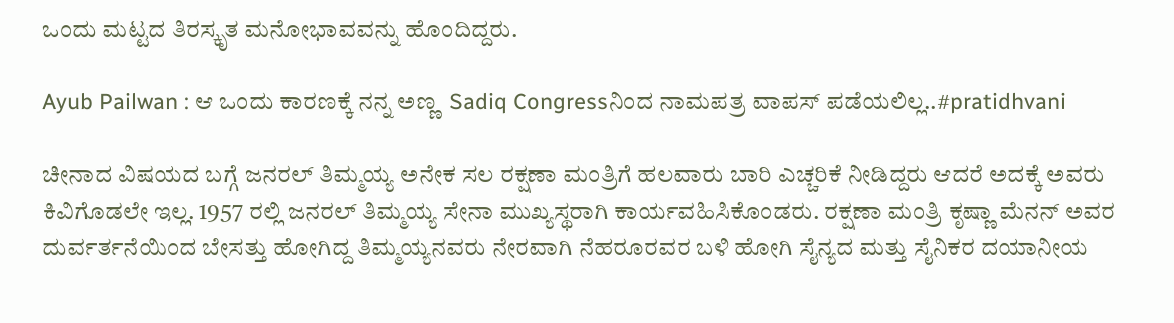ಒಂದು ಮಟ್ಟದ ತಿರಸ್ಕೃತ ಮನೋಭಾವವನ್ನು ಹೊಂದಿದ್ದರು.

Ayub Pailwan : ಆ ಒಂದು ಕಾರಣಕ್ಕೆ ನನ್ನ ಅಣ್ಣ  Sadiq Congressನಿಂದ ನಾಮಪತ್ರ ವಾಪಸ್ ಪಡೆಯಲಿಲ್ಲ..#pratidhvani

ಚೀನಾದ ವಿಷಯದ ಬಗ್ಗೆ ಜನರಲ್ ತಿಮ್ಮಯ್ಯ ಅನೇಕ ಸಲ ರಕ್ಷಣಾ ಮಂತ್ರಿಗೆ ಹಲವಾರು ಬಾರಿ ಎಚ್ಚರಿಕೆ ನೀಡಿದ್ದರು ಆದರೆ ಅದಕ್ಕೆ ಅವರು ಕಿವಿಗೊಡಲೇ ಇಲ್ಲ. 1957 ರಲ್ಲಿ ಜನರಲ್ ತಿಮ್ಮಯ್ಯ ಸೇನಾ ಮುಖ್ಯಸ್ಥರಾಗಿ ಕಾರ್ಯವಹಿಸಿಕೊಂಡರು. ರಕ್ಷಣಾ ಮಂತ್ರಿ ಕೃಷ್ಣಾ ಮೆನನ್ ಅವರ ದುರ್ವರ್ತನೆಯಿಂದ ಬೇಸತ್ತು ಹೋಗಿದ್ದ ತಿಮ್ಮಯ್ಯನವರು ನೇರವಾಗಿ ನೆಹರೂರವರ ಬಳಿ ಹೋಗಿ ಸೈನ್ಯದ ಮತ್ತು ಸೈನಿಕರ ದಯಾನೀಯ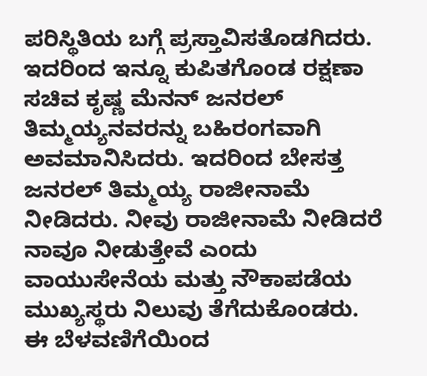ಪರಿಸ್ಥಿತಿಯ ಬಗ್ಗೆ ಪ್ರಸ್ತಾವಿಸತೊಡಗಿದರು. ಇದರಿಂದ ಇನ್ನೂ ಕುಪಿತಗೊಂಡ ರಕ್ಷಣಾ ಸಚಿವ ಕೃಷ್ಣ ಮೆನನ್ ಜನರಲ್ ತಿಮ್ಮಯ್ಯನವರನ್ನು ಬಹಿರಂಗವಾಗಿ ಅವಮಾನಿಸಿದರು. ಇದರಿಂದ ಬೇಸತ್ತ ಜನರಲ್ ತಿಮ್ಮಯ್ಯ ರಾಜೀನಾಮೆ ನೀಡಿದರು. ನೀವು ರಾಜೀನಾಮೆ ನೀಡಿದರೆ ನಾವೂ ನೀಡುತ್ತೇವೆ ಎಂದು ವಾಯುಸೇನೆಯ ಮತ್ತು ನೌಕಾಪಡೆಯ ಮುಖ್ಯಸ್ಥರು ನಿಲುವು ತೆಗೆದುಕೊಂಡರು. ಈ ಬೆಳವಣಿಗೆಯಿಂದ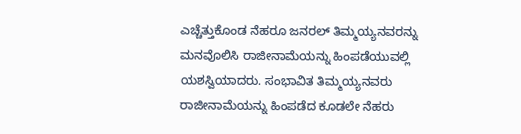ಎಚ್ಚೆತ್ತುಕೊಂಡ ನೆಹರೂ ಜನರಲ್ ತಿಮ್ಮಯ್ಯನವರನ್ನು ಮನವೊಲಿಸಿ ರಾಜೀನಾಮೆಯನ್ನು ಹಿಂಪಡೆಯುವಲ್ಲಿ ಯಶಸ್ವಿಯಾದರು. ಸಂಭಾವಿತ ತಿಮ್ಮಯ್ಯನವರು ರಾಜೀನಾಮೆಯನ್ನು ಹಿಂಪಡೆದ ಕೂಡಲೇ ನೆಹರು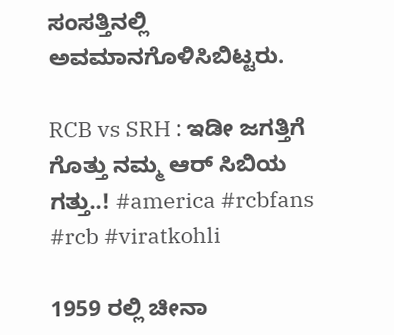ಸಂಸತ್ತಿನಲ್ಲಿ ಅವಮಾನಗೊಳಿಸಿಬಿಟ್ಟರು.

RCB vs SRH : ಇಡೀ ಜಗತ್ತಿಗೆ ಗೊತ್ತು ನಮ್ಮ ಆರ್ ಸಿಬಿಯ ಗತ್ತು..! #america #rcbfans #rcb #viratkohli

1959 ರಲ್ಲಿ ಚೀನಾ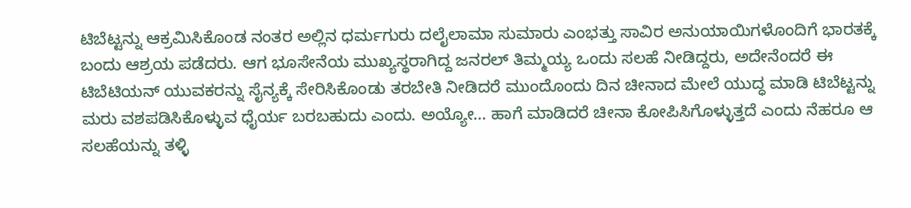ಟಿಬೆಟ್ಟನ್ನು ಆಕ್ರಮಿಸಿಕೊಂಡ ನಂತರ ಅಲ್ಲಿನ ಧರ್ಮಗುರು ದಲೈಲಾಮಾ ಸುಮಾರು ಎಂಭತ್ತು ಸಾವಿರ ಅನುಯಾಯಿಗಳೊಂದಿಗೆ ಭಾರತಕ್ಕೆ ಬಂದು ಆಶ್ರಯ ಪಡೆದರು. ಆಗ ಭೂಸೇನೆಯ ಮುಖ್ಯಸ್ಥರಾಗಿದ್ದ ಜನರಲ್ ತಿಮ್ಮಯ್ಯ ಒಂದು ಸಲಹೆ ನೀಡಿದ್ದರು, ಅದೇನೆಂದರೆ ಈ ಟಿಬೆಟಿಯನ್ ಯುವಕರನ್ನು ಸೈನ್ಯಕ್ಕೆ ಸೇರಿಸಿಕೊಂಡು ತರಬೇತಿ ನೀಡಿದರೆ ಮುಂದೊಂದು ದಿನ ಚೀನಾದ ಮೇಲೆ ಯುದ್ಧ ಮಾಡಿ ಟಿಬೆಟ್ಟನ್ನು ಮರು ವಶಪಡಿಸಿಕೊಳ್ಳುವ ಧೈರ್ಯ ಬರಬಹುದು ಎಂದು. ಅಯ್ಯೋ… ಹಾಗೆ ಮಾಡಿದರೆ ಚೀನಾ ಕೋಪಿಸಿಗೊಳ್ಳುತ್ತದೆ ಎಂದು ನೆಹರೂ ಆ ಸಲಹೆಯನ್ನು ತಳ್ಳಿ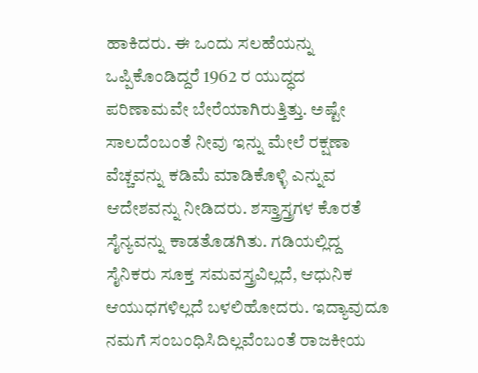ಹಾಕಿದರು. ಈ ಒಂದು ಸಲಹೆಯನ್ನು ಒಪ್ಪಿಕೊಂಡಿದ್ದರೆ 1962 ರ ಯುದ್ಧದ ಪರಿಣಾಮವೇ ಬೇರೆಯಾಗಿರುತ್ತಿತ್ತು. ಅಷ್ಟೇ ಸಾಲದೆಂಬಂತೆ ನೀವು ಇನ್ನು ಮೇಲೆ ರಕ್ಷಣಾ ವೆಚ್ಚವನ್ನು ಕಡಿಮೆ ಮಾಡಿಕೊಳ್ಳಿ ಎನ್ನುವ ಆದೇಶವನ್ನು ನೀಡಿದರು. ಶಸ್ತ್ರಾಸ್ತ್ರಗಳ ಕೊರತೆ ಸೈನ್ಯವನ್ನು ಕಾಡತೊಡಗಿತು. ಗಡಿಯಲ್ಲಿದ್ದ ಸೈನಿಕರು ಸೂಕ್ತ ಸಮವಸ್ತ್ರವಿಲ್ಲದೆ, ಆಧುನಿಕ ಆಯುಧಗಳಿಲ್ಲದೆ ಬಳಲಿಹೋದರು. ಇದ್ಯಾವುದೂ ನಮಗೆ ಸಂಬಂಧಿಸಿದಿಲ್ಲವೆಂಬಂತೆ ರಾಜಕೀಯ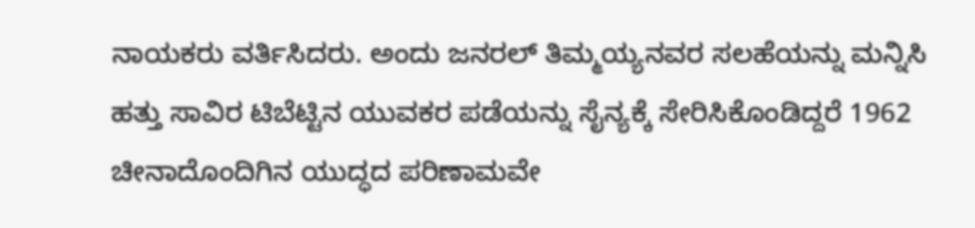ನಾಯಕರು ವರ್ತಿಸಿದರು. ಅಂದು ಜನರಲ್ ತಿಮ್ಮಯ್ಯನವರ ಸಲಹೆಯನ್ನು ಮನ್ನಿಸಿ ಹತ್ತು ಸಾವಿರ ಟಿಬೆಟ್ಟಿನ ಯುವಕರ ಪಡೆಯನ್ನು ಸೈನ್ಯಕ್ಕೆ ಸೇರಿಸಿಕೊಂಡಿದ್ದರೆ 1962 ಚೀನಾದೊಂದಿಗಿನ ಯುದ್ಧದ ಪರಿಣಾಮವೇ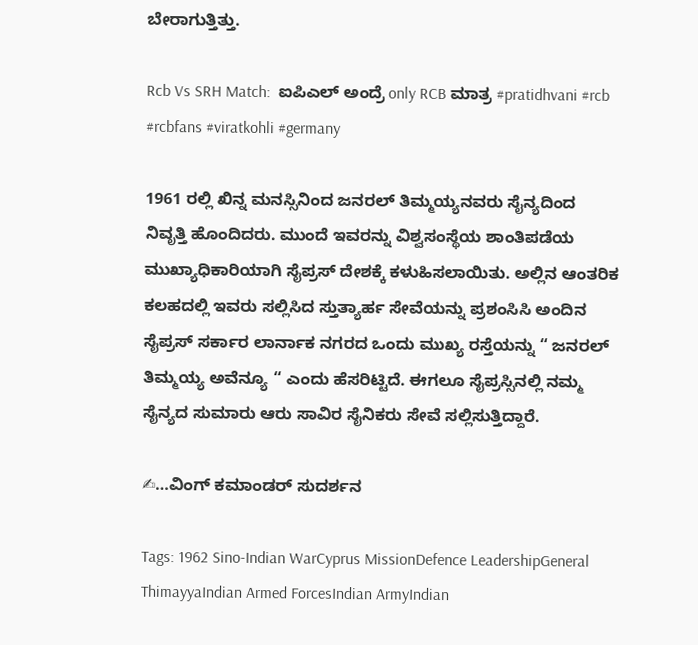ಬೇರಾಗುತ್ತಿತ್ತು.

Rcb Vs SRH Match:  ಐಪಿಎಲ್ ಅಂದ್ರೆ only RCB ಮಾತ್ರ #pratidhvani #rcb #rcbfans #viratkohli #germany

1961 ರಲ್ಲಿ ಖಿನ್ನ ಮನಸ್ಸಿನಿಂದ ಜನರಲ್ ತಿಮ್ಮಯ್ಯನವರು ಸೈನ್ಯದಿಂದ ನಿವೃತ್ತಿ ಹೊಂದಿದರು. ಮುಂದೆ ಇವರನ್ನು ವಿಶ್ವಸಂಸ್ಥೆಯ ಶಾಂತಿಪಡೆಯ ಮುಖ್ಯಾಧಿಕಾರಿಯಾಗಿ ಸೈಪ್ರಸ್ ದೇಶಕ್ಕೆ ಕಳುಹಿಸಲಾಯಿತು. ಅಲ್ಲಿನ ಆಂತರಿಕ ಕಲಹದಲ್ಲಿ ಇವರು ಸಲ್ಲಿಸಿದ ಸ್ತುತ್ಯಾರ್ಹ ಸೇವೆಯನ್ನು ಪ್ರಶಂಸಿಸಿ ಅಂದಿನ ಸೈಪ್ರಸ್ ಸರ್ಕಾರ ಲಾರ್ನಾಕ ನಗರದ ಒಂದು ಮುಖ್ಯ ರಸ್ತೆಯನ್ನು “ ಜನರಲ್ ತಿಮ್ಮಯ್ಯ ಅವೆನ್ಯೂ “ ಎಂದು ಹೆಸರಿಟ್ಟಿದೆ. ಈಗಲೂ ಸೈಪ್ರಸ್ಸಿನಲ್ಲಿ ನಮ್ಮ ಸೈನ್ಯದ ಸುಮಾರು ಆರು ಸಾವಿರ ಸೈನಿಕರು ಸೇವೆ ಸಲ್ಲಿಸುತ್ತಿದ್ದಾರೆ.

✍…ವಿಂಗ್ ಕಮಾಂಡರ್ ಸುದರ್ಶನ

Tags: 1962 Sino-Indian WarCyprus MissionDefence LeadershipGeneral ThimayyaIndian Armed ForcesIndian ArmyIndian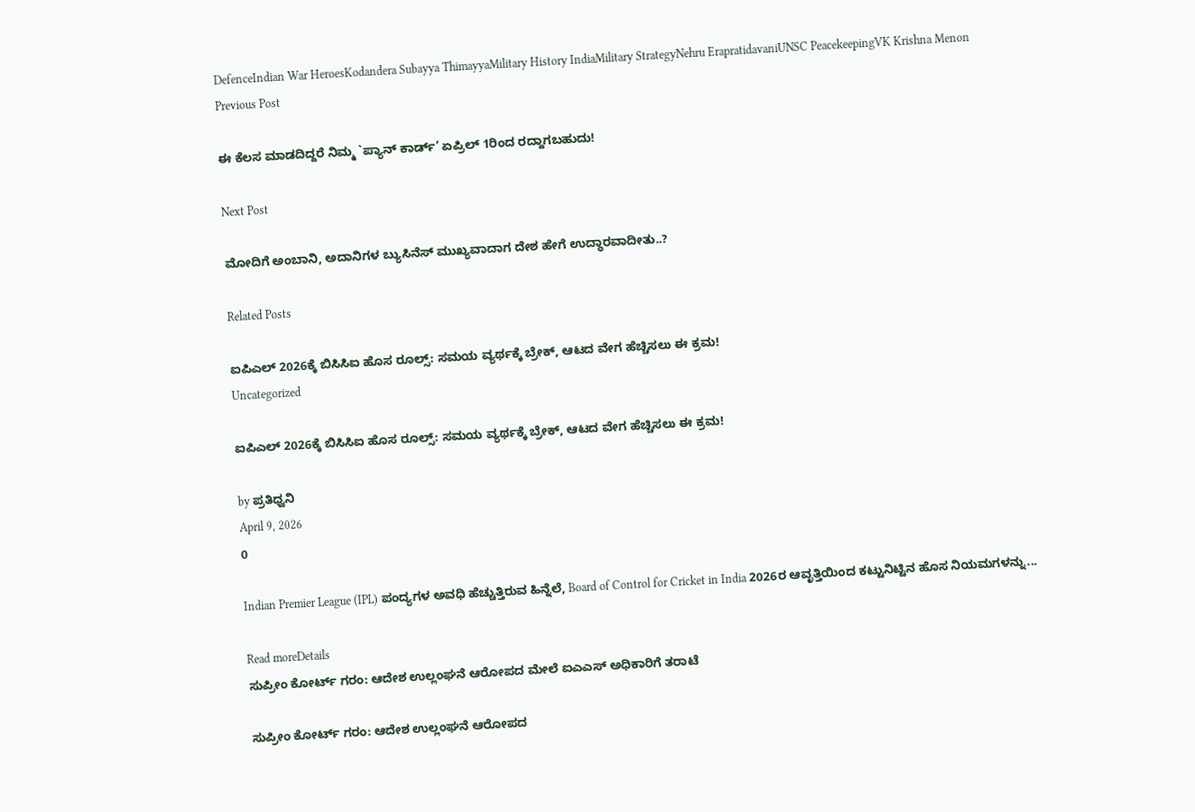DefenceIndian War HeroesKodandera Subayya ThimayyaMilitary History IndiaMilitary StrategyNehru ErapratidavaniUNSC PeacekeepingVK Krishna Menon
Previous Post

ಈ ಕೆಲಸ ಮಾಡದಿದ್ದರೆ ನಿಮ್ಮ `ಪ್ಯಾನ್ ಕಾರ್ಡ್’ ಏಪ್ರಿಲ್ 1ರಿಂದ ರದ್ದಾಗಬಹುದು!

Next Post

ಮೋದಿಗೆ ಅಂಬಾನಿ, ಅದಾನಿಗಳ ಬ್ಯುಸಿನೆಸ್ ಮುಖ್ಯವಾದಾಗ ದೇಶ ಹೇಗೆ ಉದ್ಧಾರವಾದೀತು..?

Related Posts

ಐಪಿಎಲ್ 2026ಕ್ಕೆ ಬಿಸಿಸಿಐ ಹೊಸ ರೂಲ್ಸ್: ಸಮಯ ವ್ಯರ್ಥಕ್ಕೆ ಬ್ರೇಕ್, ಆಟದ ವೇಗ ಹೆಚ್ಚಿಸಲು ಈ ಕ್ರಮ!
Uncategorized

ಐಪಿಎಲ್ 2026ಕ್ಕೆ ಬಿಸಿಸಿಐ ಹೊಸ ರೂಲ್ಸ್: ಸಮಯ ವ್ಯರ್ಥಕ್ಕೆ ಬ್ರೇಕ್, ಆಟದ ವೇಗ ಹೆಚ್ಚಿಸಲು ಈ ಕ್ರಮ!

by ಪ್ರತಿಧ್ವನಿ
April 9, 2026
0

Indian Premier League (IPL) ಪಂದ್ಯಗಳ ಅವಧಿ ಹೆಚ್ಚುತ್ತಿರುವ ಹಿನ್ನೆಲೆ, Board of Control for Cricket in India 2026ರ ಆವೃತ್ತಿಯಿಂದ ಕಟ್ಟುನಿಟ್ಟಿನ ಹೊಸ ನಿಯಮಗಳನ್ನು...

Read moreDetails
ಸುಪ್ರೀಂ ಕೋರ್ಟ್ ಗರಂ: ಆದೇಶ ಉಲ್ಲಂಘನೆ ಆರೋಪದ ಮೇಲೆ ಐಎಎಸ್ ಅಧಿಕಾರಿಗೆ ತರಾಟೆ

ಸುಪ್ರೀಂ ಕೋರ್ಟ್ ಗರಂ: ಆದೇಶ ಉಲ್ಲಂಘನೆ ಆರೋಪದ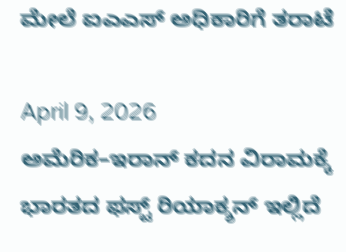ಮೇಲೆ ಐಎಎಸ್ ಅಧಿಕಾರಿಗೆ ತರಾಟೆ

April 9, 2026
ಅಮೆರಿಕ–ಇರಾನ್ ಕದನ ವಿರಾಮಕ್ಕೆ ಭಾರತದ ಫಸ್ಟ್ ರಿಯಾಕ್ಶನ್ ಇಲ್ಲಿದೆ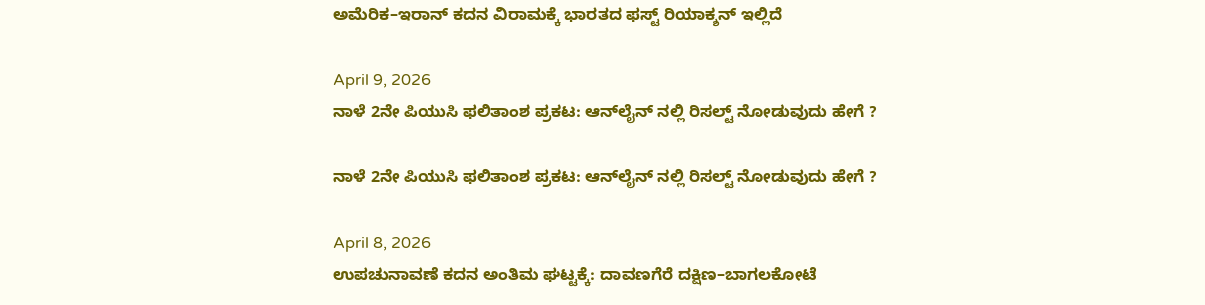ಅಮೆರಿಕ–ಇರಾನ್ ಕದನ ವಿರಾಮಕ್ಕೆ ಭಾರತದ ಫಸ್ಟ್ ರಿಯಾಕ್ಶನ್ ಇಲ್ಲಿದೆ

April 9, 2026
ನಾಳೆ 2ನೇ ಪಿಯುಸಿ ಫಲಿತಾಂಶ ಪ್ರಕಟ: ಆನ್‌ಲೈನ್ ನಲ್ಲಿ ರಿಸಲ್ಟ್ ನೋಡುವುದು ಹೇಗೆ ?

ನಾಳೆ 2ನೇ ಪಿಯುಸಿ ಫಲಿತಾಂಶ ಪ್ರಕಟ: ಆನ್‌ಲೈನ್ ನಲ್ಲಿ ರಿಸಲ್ಟ್ ನೋಡುವುದು ಹೇಗೆ ?

April 8, 2026
ಉಪಚುನಾವಣೆ ಕದನ ಅಂತಿಮ ಘಟ್ಟಕ್ಕೆ: ದಾವಣಗೆರೆ ದಕ್ಷಿಣ–ಬಾಗಲಕೋಟೆ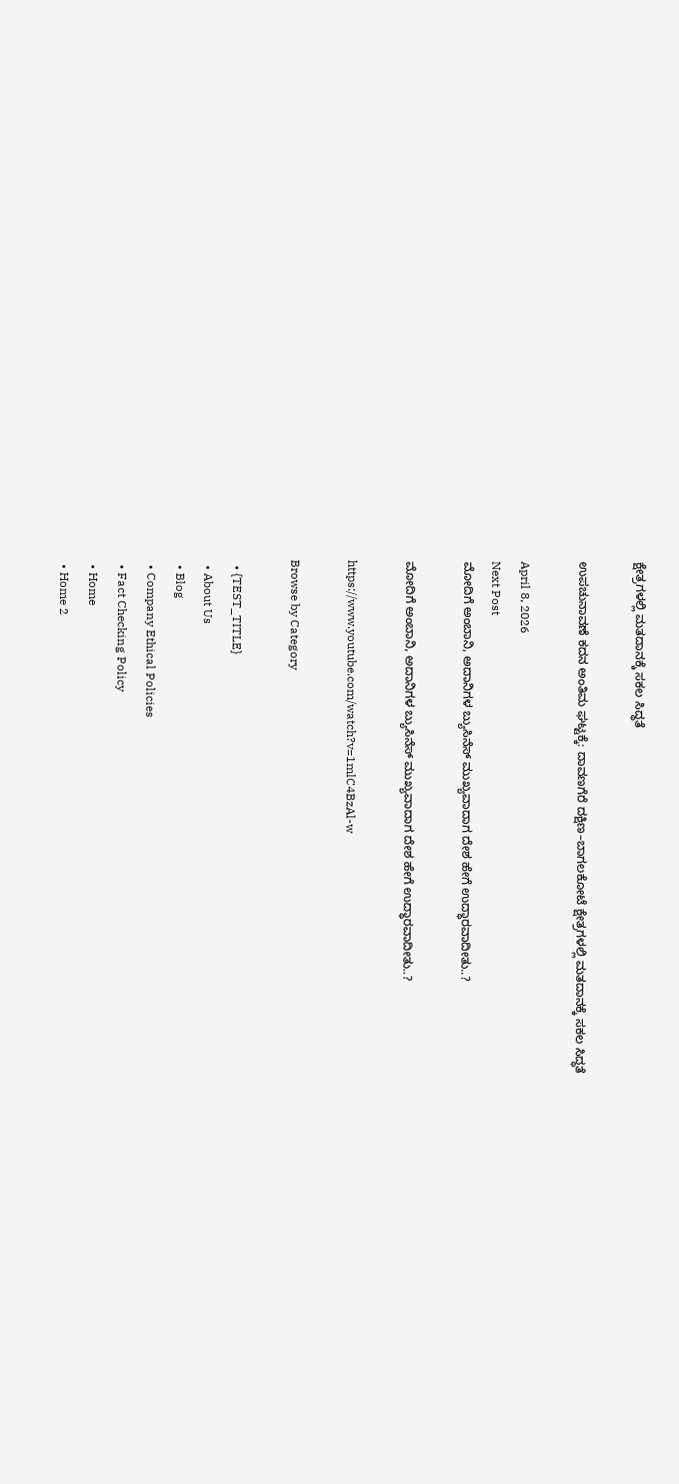ಕ್ಷೇತ್ರಗಳಲ್ಲಿ ಮತದಾನಕ್ಕೆ ಸಕಲ ಸಿದ್ಧತೆ

ಉಪಚುನಾವಣೆ ಕದನ ಅಂತಿಮ ಘಟ್ಟಕ್ಕೆ: ದಾವಣಗೆರೆ ದಕ್ಷಿಣ–ಬಾಗಲಕೋಟೆ ಕ್ಷೇತ್ರಗಳಲ್ಲಿ ಮತದಾನಕ್ಕೆ ಸಕಲ ಸಿದ್ಧತೆ

April 8, 2026
Next Post
ಮೋದಿಗೆ ಅಂಬಾನಿ, ಅದಾನಿಗಳ ಬ್ಯುಸಿನೆಸ್ ಮುಖ್ಯವಾದಾಗ ದೇಶ ಹೇಗೆ ಉದ್ಧಾರವಾದೀತು..?

ಮೋದಿಗೆ ಅಂಬಾನಿ, ಅದಾನಿಗಳ ಬ್ಯುಸಿನೆಸ್ ಮುಖ್ಯವಾದಾಗ ದೇಶ ಹೇಗೆ ಉದ್ಧಾರವಾದೀತು..?

https://www.youtube.com/watch?v=1mlC4BzAl-w

Browse by Category

  • {TEST_TITLE}
  • About Us
  • Blog
  • Company Ethical Policies
  • Fact Checking Policy
  • Home
  • Home 2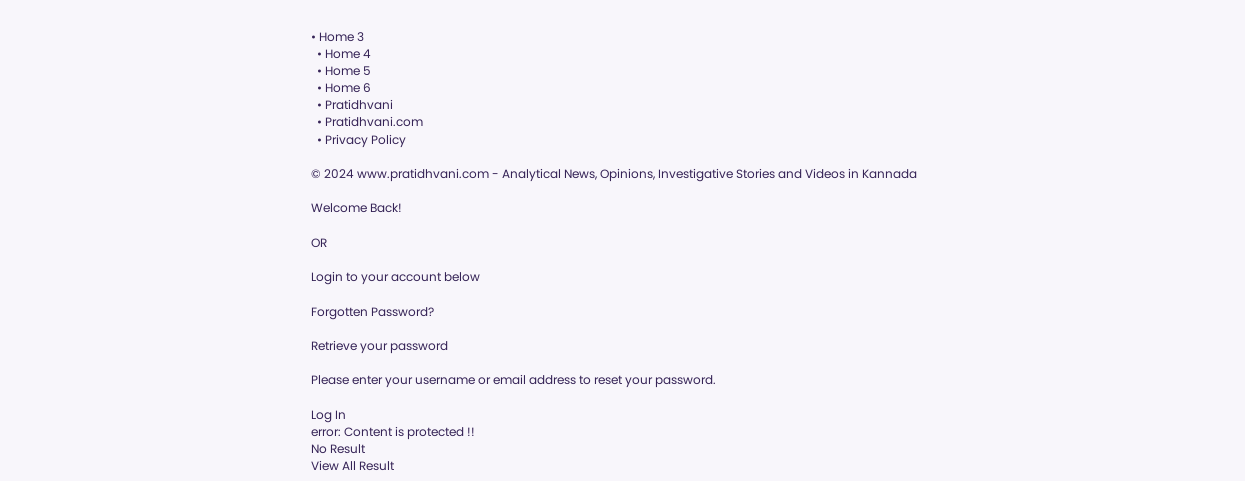• Home 3
  • Home 4
  • Home 5
  • Home 6
  • Pratidhvani
  • Pratidhvani.com
  • Privacy Policy

© 2024 www.pratidhvani.com - Analytical News, Opinions, Investigative Stories and Videos in Kannada

Welcome Back!

OR

Login to your account below

Forgotten Password?

Retrieve your password

Please enter your username or email address to reset your password.

Log In
error: Content is protected !!
No Result
View All Result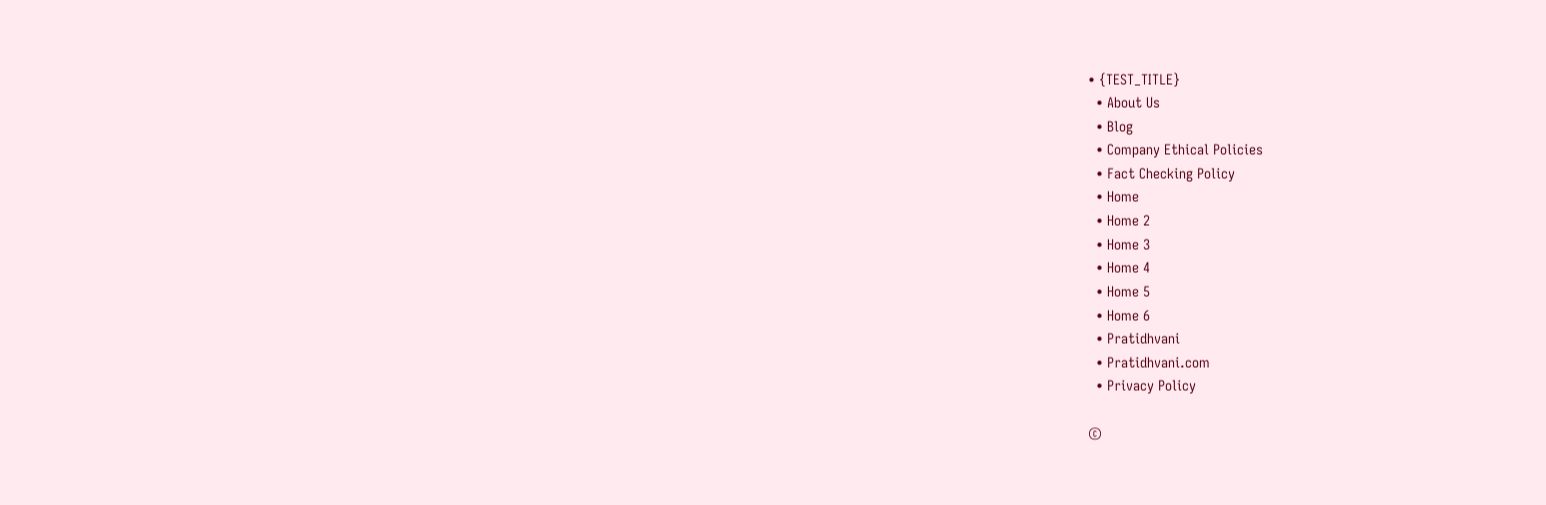• {TEST_TITLE}
  • About Us
  • Blog
  • Company Ethical Policies
  • Fact Checking Policy
  • Home
  • Home 2
  • Home 3
  • Home 4
  • Home 5
  • Home 6
  • Pratidhvani
  • Pratidhvani.com
  • Privacy Policy

©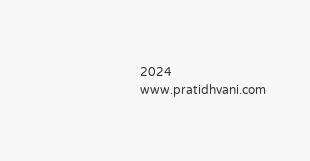2024 www.pratidhvani.com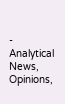- Analytical News, Opinions,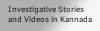Investigative Stories and Videos in Kannada